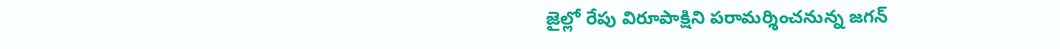జైల్లో రేపు విరూపాక్షిని పరామర్శించనున్న జగన్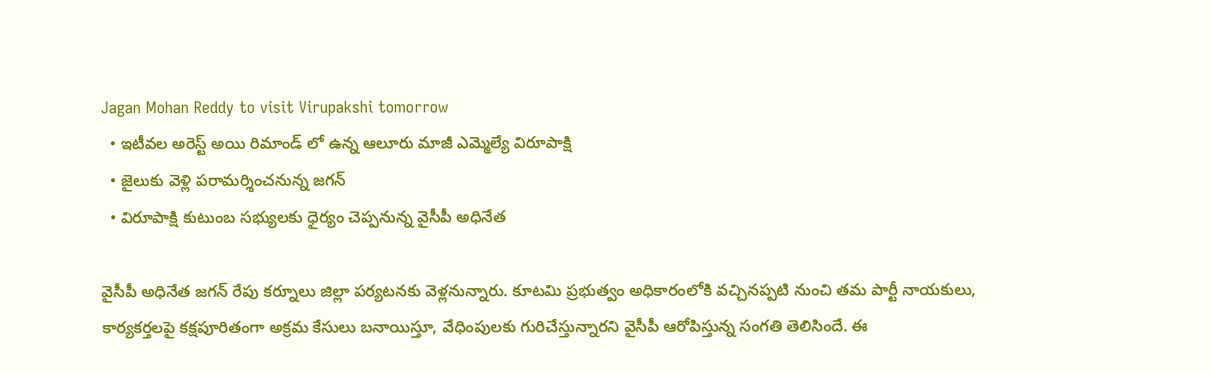Jagan Mohan Reddy to visit Virupakshi tomorrow
  • ఇటీవల అరెస్ట్ అయి రిమాండ్ లో ఉన్న ఆలూరు మాజీ ఎమ్మెల్యే విరూపాక్షి
  • జైలుకు వెళ్లి పరామర్శించనున్న జగన్
  • విరూపాక్షి కుటుంబ సభ్యులకు ధైర్యం చెప్పనున్న వైసీపీ అధినేత

వైసీపీ అధినేత జగన్‌ రేపు కర్నూలు జిల్లా పర్యటనకు వెళ్లనున్నారు. కూటమి ప్రభుత్వం అధికారంలోకి వచ్చినప్పటి నుంచి తమ పార్టీ నాయకులు, కార్యకర్తలపై కక్షపూరితంగా అక్రమ కేసులు బనాయిస్తూ, వేధింపులకు గురిచేస్తున్నారని వైసీపీ ఆరోపిస్తున్న సంగతి తెలిసిందే. ఈ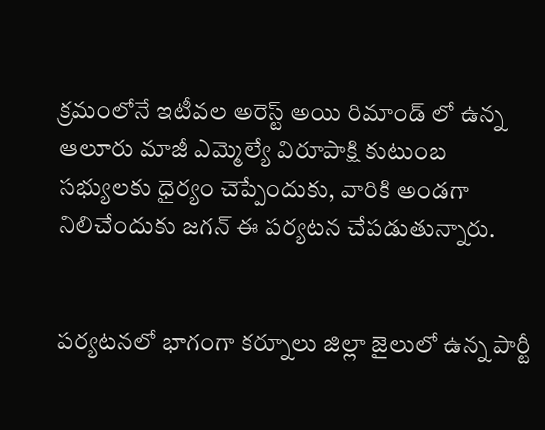క్రమంలోనే ఇటీవల అరెస్ట్ అయి రిమాండ్ లో ఉన్న ఆలూరు మాజీ ఎమ్మెల్యే విరూపాక్షి కుటుంబ సభ్యులకు ధైర్యం చెప్పేందుకు, వారికి అండగా నిలిచేందుకు జగన్ ఈ పర్యటన చేపడుతున్నారు.


పర్యటనలో భాగంగా కర్నూలు జిల్లా జైలులో ఉన్న పార్టీ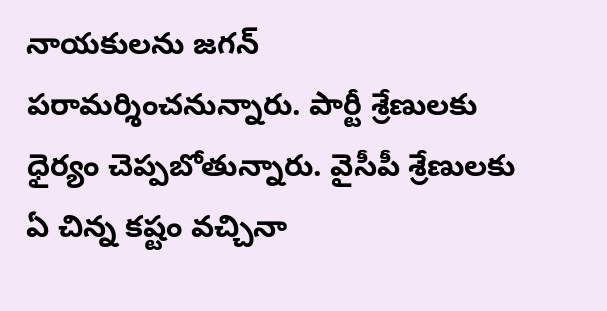నాయకులను జగన్ పరామర్శించనున్నారు. పార్టీ శ్రేణులకు ధైర్యం చెప్పబోతున్నారు. వైసీపీ శ్రేణులకు ఏ చిన్న కష్టం వచ్చినా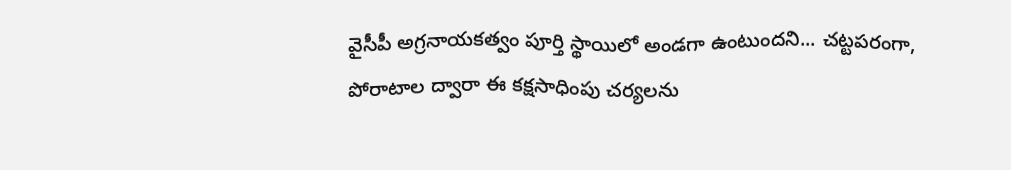వైసీపీ అగ్రనాయకత్వం పూర్తి స్థాయిలో అండగా ఉంటుందని... చట్టపరంగా, పోరాటాల ద్వారా ఈ కక్షసాధింపు చర్యలను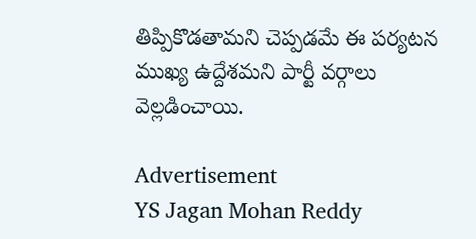తిప్పికొడతామని చెప్పడమే ఈ పర్యటన ముఖ్య ఉద్దేశమని పార్టీ వర్గాలు వెల్లడించాయి.

Advertisement
YS Jagan Mohan Reddy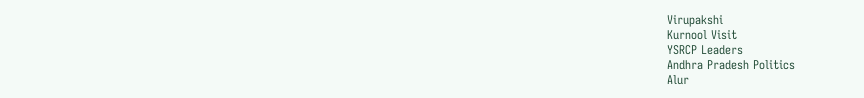Virupakshi
Kurnool Visit
YSRCP Leaders
Andhra Pradesh Politics
Alur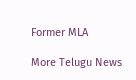Former MLA

More Telugu News